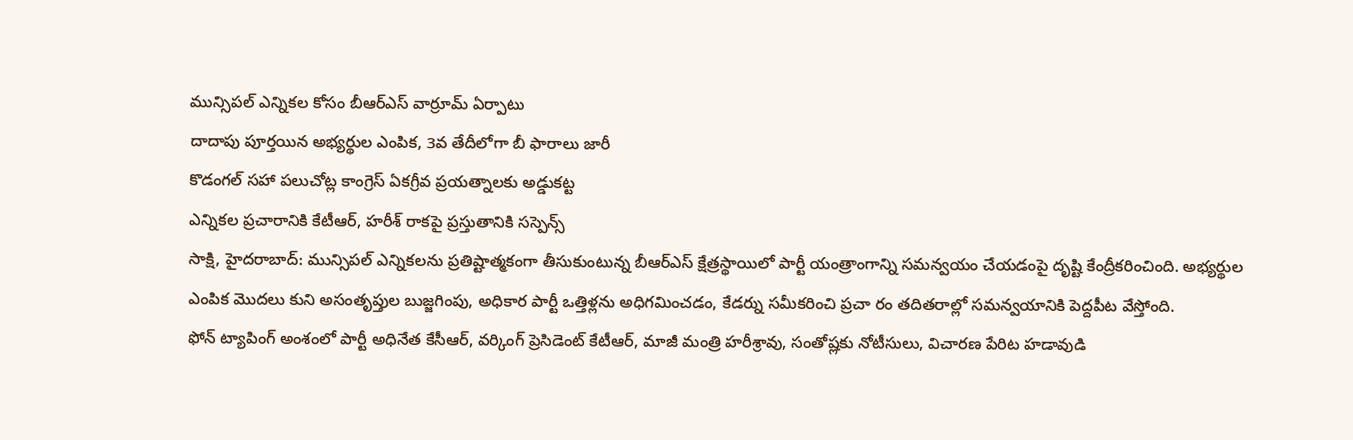మున్సిపల్ ఎన్నికల కోసం బీఆర్ఎస్ వార్రూమ్ ఏర్పాటు
దాదాపు పూర్తయిన అభ్యర్థుల ఎంపిక, 3వ తేదీలోగా బీ ఫారాలు జారీ
కొడంగల్ సహా పలుచోట్ల కాంగ్రెస్ ఏకగ్రీవ ప్రయత్నాలకు అడ్డుకట్ట
ఎన్నికల ప్రచారానికి కేటీఆర్, హరీశ్ రాకపై ప్రస్తుతానికి సస్పెన్స్
సాక్షి, హైదరాబాద్: మున్సిపల్ ఎన్నికలను ప్రతిష్టాత్మకంగా తీసుకుంటున్న బీఆర్ఎస్ క్షేత్రస్థాయిలో పార్టీ యంత్రాంగాన్ని సమన్వయం చేయడంపై దృష్టి కేంద్రీకరించింది. అభ్యర్థుల ఎంపిక మొదలు కుని అసంతృప్తుల బుజ్జగింపు, అధికార పార్టీ ఒత్తిళ్లను అధిగమించడం, కేడర్ను సమీకరించి ప్రచా రం తదితరాల్లో సమన్వయానికి పెద్దపీట వేస్తోంది.
ఫోన్ ట్యాపింగ్ అంశంలో పార్టీ అధినేత కేసీఆర్, వర్కింగ్ ప్రెసిడెంట్ కేటీఆర్, మాజీ మంత్రి హరీశ్రావు, సంతోష్లకు నోటీసులు, విచారణ పేరిట హడావుడి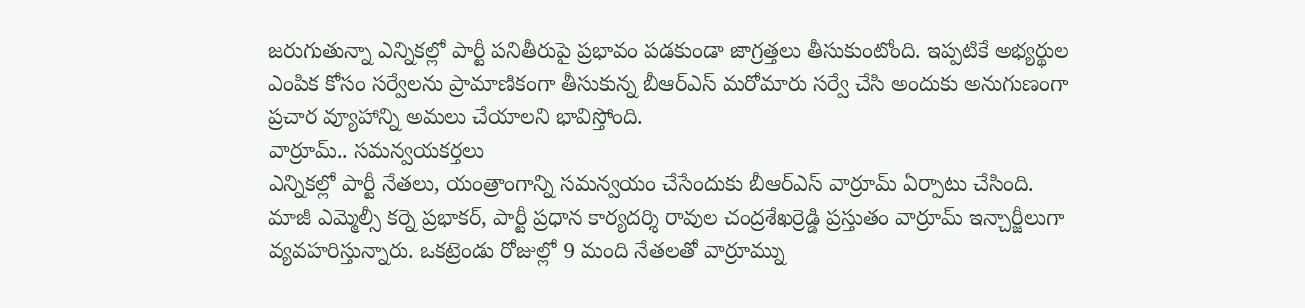జరుగుతున్నా ఎన్నికల్లో పార్టీ పనితీరుపై ప్రభావం పడకుండా జాగ్రత్తలు తీసుకుంటోంది. ఇప్పటికే అభ్యర్థుల ఎంపిక కోసం సర్వేలను ప్రామాణికంగా తీసుకున్న బీఆర్ఎస్ మరోమారు సర్వే చేసి అందుకు అనుగుణంగా ప్రచార వ్యూహాన్ని అమలు చేయాలని భావిస్తోంది.
వార్రూమ్.. సమన్వయకర్తలు
ఎన్నికల్లో పార్టీ నేతలు, యంత్రాంగాన్ని సమన్వయం చేసేందుకు బీఆర్ఎస్ వార్రూమ్ ఏర్పాటు చేసింది. మాజీ ఎమ్మెల్సీ కర్నె ప్రభాకర్, పార్టీ ప్రధాన కార్యదర్శి రావుల చంద్రశేఖర్రెడ్డి ప్రస్తుతం వార్రూమ్ ఇన్చార్జీలుగా వ్యవహరిస్తున్నారు. ఒకట్రెండు రోజుల్లో 9 మంది నేతలతో వార్రూమ్ను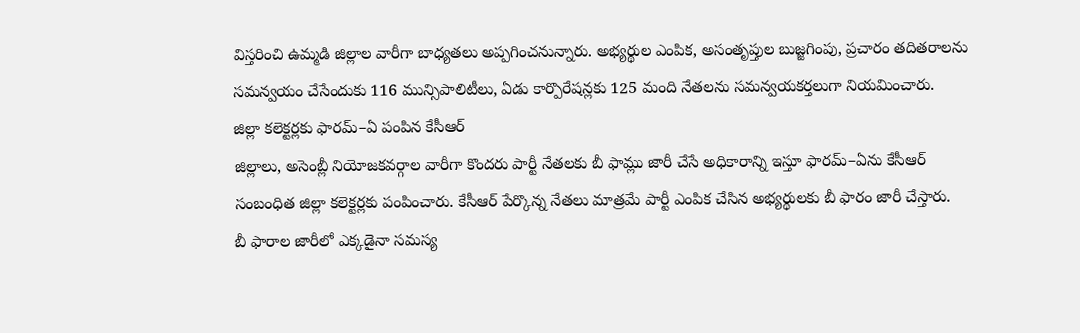విస్తరించి ఉమ్మడి జిల్లాల వారీగా బాధ్యతలు అప్పగించనున్నారు. అభ్యర్థుల ఎంపిక, అసంతృప్తుల బుజ్జగింపు, ప్రచారం తదితరాలను సమన్వయం చేసేందుకు 116 మున్సిపాలిటీలు, ఏడు కార్పొరేషన్లకు 125 మంది నేతలను సమన్వయకర్తలుగా నియమించారు.
జిల్లా కలెక్టర్లకు ఫారమ్–ఏ పంపిన కేసీఆర్
జిల్లాలు, అసెంబ్లీ నియోజకవర్గాల వారీగా కొందరు పార్టీ నేతలకు బీ ఫామ్లు జారీ చేసే అధికారాన్ని ఇస్తూ ఫారమ్–ఏను కేసీఆర్ సంబంధిత జిల్లా కలెక్టర్లకు పంపించారు. కేసీఆర్ పేర్కొన్న నేతలు మాత్రమే పార్టీ ఎంపిక చేసిన అభ్యర్థులకు బీ ఫారం జారీ చేస్తారు.
బీ ఫారాల జారీలో ఎక్కడైనా సమస్య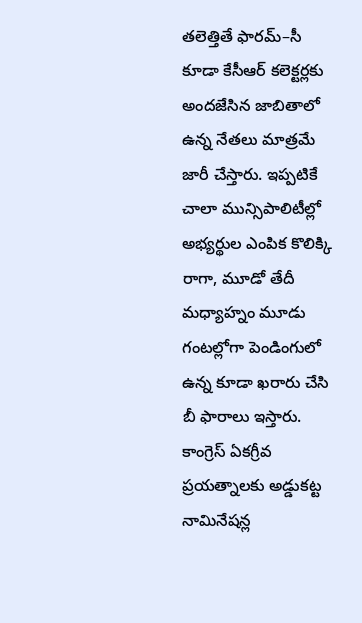తలెత్తితే ఫారమ్–సీ కూడా కేసీఆర్ కలెక్టర్లకు అందజేసిన జాబితాలో ఉన్న నేతలు మాత్రమే జారీ చేస్తారు. ఇప్పటికే చాలా మున్సిపాలిటీల్లో అభ్యర్థుల ఎంపిక కొలిక్కి రాగా, మూడో తేదీ మధ్యాహ్నం మూడు గంటల్లోగా పెండింగులో ఉన్న కూడా ఖరారు చేసి బీ ఫారాలు ఇస్తారు.
కాంగ్రెస్ ఏకగ్రీవ ప్రయత్నాలకు అడ్డుకట్ట
నామినేషన్ల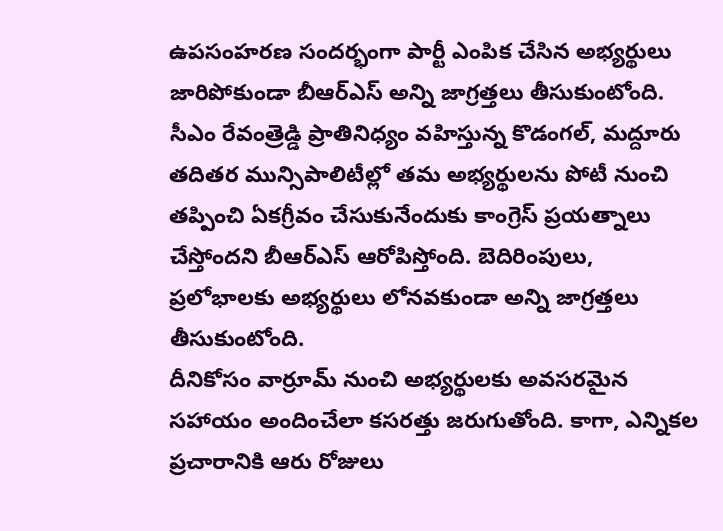ఉపసంహరణ సందర్భంగా పార్టీ ఎంపిక చేసిన అభ్యర్థులు జారిపోకుండా బీఆర్ఎస్ అన్ని జాగ్రత్తలు తీసుకుంటోంది. సీఎం రేవంత్రెడ్డి ప్రాతినిధ్యం వహిస్తున్న కొడంగల్, మద్దూరు తదితర మున్సిపాలిటీల్లో తమ అభ్యర్థులను పోటీ నుంచి తప్పించి ఏకగ్రీవం చేసుకునేందుకు కాంగ్రెస్ ప్రయత్నాలు చేస్తోందని బీఆర్ఎస్ ఆరోపిస్తోంది. బెదిరింపులు, ప్రలోభాలకు అభ్యర్థులు లోనవకుండా అన్ని జాగ్రత్తలు తీసుకుంటోంది.
దీనికోసం వార్రూమ్ నుంచి అభ్యర్థులకు అవసరమైన సహాయం అందించేలా కసరత్తు జరుగుతోంది. కాగా, ఎన్నికల ప్రచారానికి ఆరు రోజులు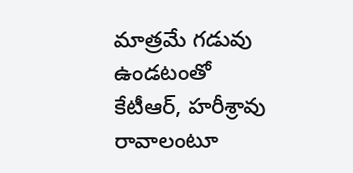మాత్రమే గడువు ఉండటంతో కేటీఆర్, హరీశ్రావు రావాలంటూ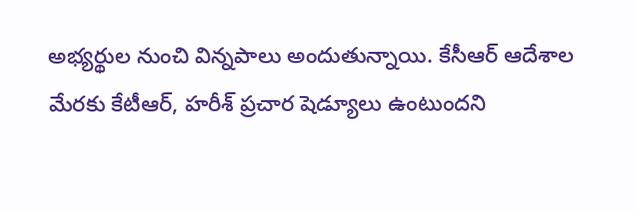అభ్యర్థుల నుంచి విన్నపాలు అందుతున్నాయి. కేసీఆర్ ఆదేశాల మేరకు కేటీఆర్, హరీశ్ ప్రచార షెడ్యూలు ఉంటుందని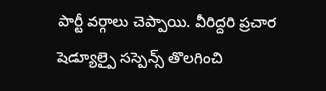పార్టీ వర్గాలు చెప్పాయి. వీరిద్దరి ప్రచార షెడ్యూల్పై సస్పెన్స్ తొలగించి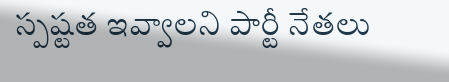స్పష్టత ఇవ్వాలని పార్టీ నేతలు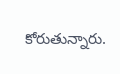కోరుతున్నారు.